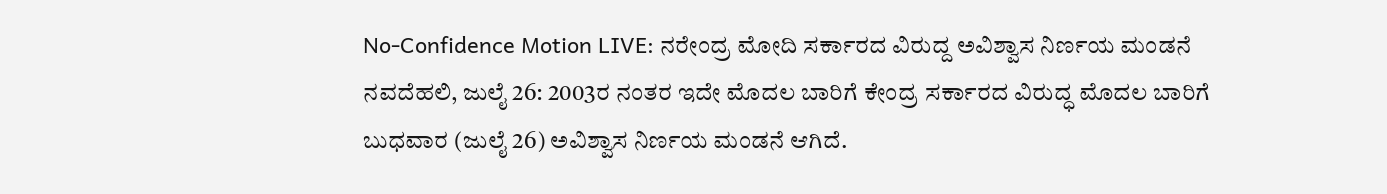No-Confidence Motion LIVE: ನರೇಂದ್ರ ಮೋದಿ ಸರ್ಕಾರದ ವಿರುದ್ದ ಅವಿಶ್ವಾಸ ನಿರ್ಣಯ ಮಂಡನೆ
ನವದೆಹಲಿ, ಜುಲೈ 26: 2003ರ ನಂತರ ಇದೇ ಮೊದಲ ಬಾರಿಗೆ ಕೇಂದ್ರ ಸರ್ಕಾರದ ವಿರುದ್ಧ ಮೊದಲ ಬಾರಿಗೆ ಬುಧವಾರ (ಜುಲೈ 26) ಅವಿಶ್ವಾಸ ನಿರ್ಣಯ ಮಂಡನೆ ಆಗಿದೆ.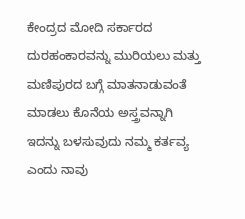ಕೇಂದ್ರದ ಮೋದಿ ಸರ್ಕಾರದ ದುರಹಂಕಾರವನ್ನು ಮುರಿಯಲು ಮತ್ತು ಮಣಿಪುರದ ಬಗ್ಗೆ ಮಾತನಾಡುವಂತೆ ಮಾಡಲು ಕೊನೆಯ ಅಸ್ತ್ರವನ್ನಾಗಿ ಇದನ್ನು ಬಳಸುವುದು ನಮ್ಮ ಕರ್ತವ್ಯ ಎಂದು ನಾವು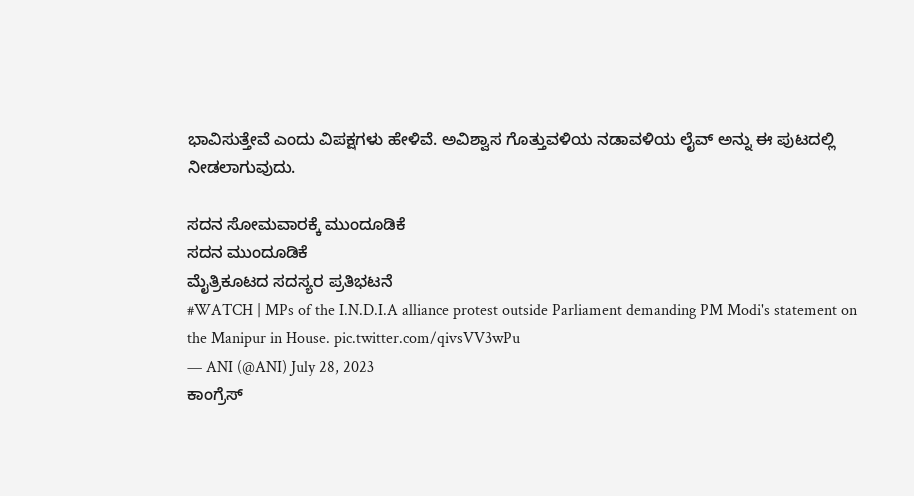ಭಾವಿಸುತ್ತೇವೆ ಎಂದು ವಿಪಕ್ಷಗಳು ಹೇಳಿವೆ. ಅವಿಶ್ವಾಸ ಗೊತ್ತುವಳಿಯ ನಡಾವಳಿಯ ಲೈವ್ ಅನ್ನು ಈ ಪುಟದಲ್ಲಿ ನೀಡಲಾಗುವುದು.

ಸದನ ಸೋಮವಾರಕ್ಕೆ ಮುಂದೂಡಿಕೆ
ಸದನ ಮುಂದೂಡಿಕೆ
ಮೈತ್ರಿಕೂಟದ ಸದಸ್ಯರ ಪ್ರತಿಭಟನೆ
#WATCH | MPs of the I.N.D.I.A alliance protest outside Parliament demanding PM Modi's statement on the Manipur in House. pic.twitter.com/qivsVV3wPu
— ANI (@ANI) July 28, 2023
ಕಾಂಗ್ರೆಸ್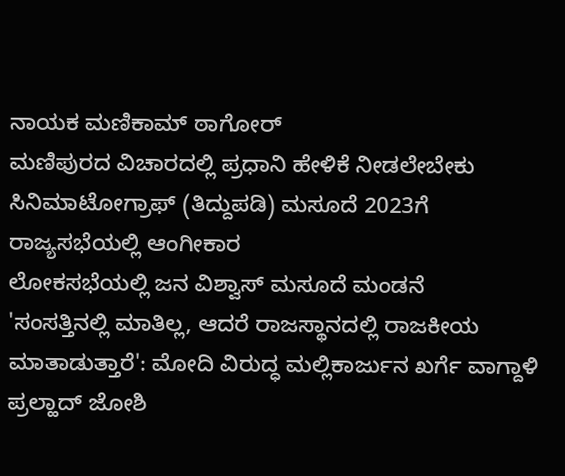ನಾಯಕ ಮಣಿಕಾಮ್ ಠಾಗೋರ್
ಮಣಿಪುರದ ವಿಚಾರದಲ್ಲಿ ಪ್ರಧಾನಿ ಹೇಳಿಕೆ ನೀಡಲೇಬೇಕು
ಸಿನಿಮಾಟೋಗ್ರಾಫ್ (ತಿದ್ದುಪಡಿ) ಮಸೂದೆ 2023ಗೆ ರಾಜ್ಯಸಭೆಯಲ್ಲಿ ಆಂಗೀಕಾರ
ಲೋಕಸಭೆಯಲ್ಲಿ ಜನ ವಿಶ್ವಾಸ್ ಮಸೂದೆ ಮಂಡನೆ
'ಸಂಸತ್ತಿನಲ್ಲಿ ಮಾತಿಲ್ಲ, ಆದರೆ ರಾಜಸ್ಥಾನದಲ್ಲಿ ರಾಜಕೀಯ ಮಾತಾಡುತ್ತಾರೆ': ಮೋದಿ ವಿರುದ್ಧ ಮಲ್ಲಿಕಾರ್ಜುನ ಖರ್ಗೆ ವಾಗ್ದಾಳಿ
ಪ್ರಲ್ಹಾದ್ ಜೋಶಿ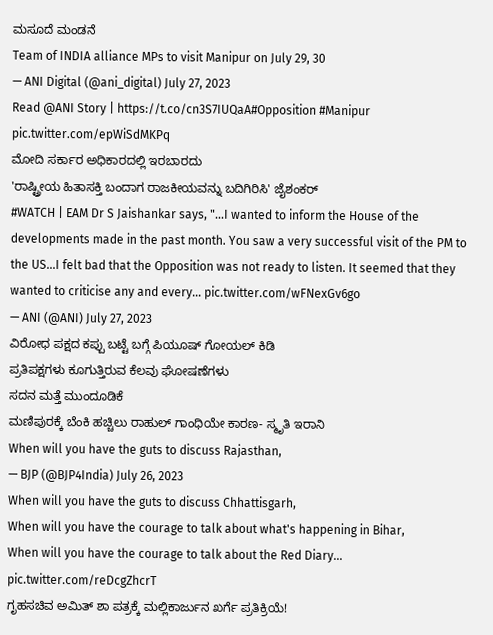ಮಸೂದೆ ಮಂಡನೆ
Team of INDIA alliance MPs to visit Manipur on July 29, 30
— ANI Digital (@ani_digital) July 27, 2023
Read @ANI Story | https://t.co/cn3S7IUQaA#Opposition #Manipur pic.twitter.com/epWiSdMKPq
ಮೋದಿ ಸರ್ಕಾರ ಅಧಿಕಾರದಲ್ಲಿ ಇರಬಾರದು
'ರಾಷ್ಟ್ರೀಯ ಹಿತಾಸಕ್ತಿ ಬಂದಾಗ ರಾಜಕೀಯವನ್ನು ಬದಿಗಿರಿಸಿ' ಜೈಶಂಕರ್
#WATCH | EAM Dr S Jaishankar says, "...I wanted to inform the House of the developments made in the past month. You saw a very successful visit of the PM to the US...I felt bad that the Opposition was not ready to listen. It seemed that they wanted to criticise any and every… pic.twitter.com/wFNexGv6go
— ANI (@ANI) July 27, 2023
ವಿರೋಧ ಪಕ್ಷದ ಕಪ್ಪು ಬಟ್ಟೆ ಬಗ್ಗೆ ಪಿಯೂಷ್ ಗೋಯಲ್ ಕಿಡಿ
ಪ್ರತಿಪಕ್ಷಗಳು ಕೂಗುತ್ತಿರುವ ಕೆಲವು ಘೋಷಣೆಗಳು
ಸದನ ಮತ್ತೆ ಮುಂದೂಡಿಕೆ
ಮಣಿಪುರಕ್ಕೆ ಬೆಂಕಿ ಹಚ್ಚಿಲು ರಾಹುಲ್ ಗಾಂಧಿಯೇ ಕಾರಣ- ಸ್ಮೃತಿ ಇರಾನಿ
When will you have the guts to discuss Rajasthan,
— BJP (@BJP4India) July 26, 2023
When will you have the guts to discuss Chhattisgarh,
When will you have the courage to talk about what's happening in Bihar,
When will you have the courage to talk about the Red Diary... pic.twitter.com/reDcgZhcrT
ಗೃಹಸಚಿವ ಅಮಿತ್ ಶಾ ಪತ್ರಕ್ಕೆ ಮಲ್ಲಿಕಾರ್ಜುನ ಖರ್ಗೆ ಪ್ರತಿಕ್ರಿಯೆ!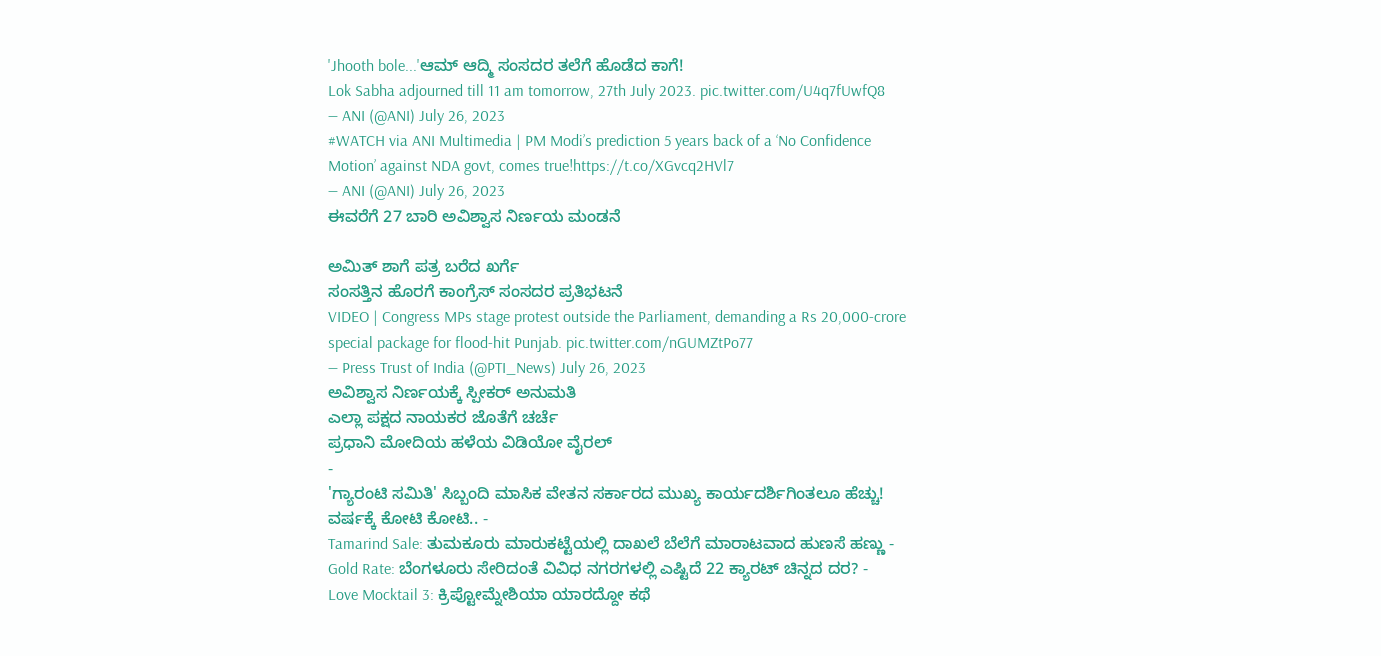'Jhooth bole...'ಆಮ್ ಆದ್ಮಿ ಸಂಸದರ ತಲೆಗೆ ಹೊಡೆದ ಕಾಗೆ!
Lok Sabha adjourned till 11 am tomorrow, 27th July 2023. pic.twitter.com/U4q7fUwfQ8
— ANI (@ANI) July 26, 2023
#WATCH via ANI Multimedia | PM Modi’s prediction 5 years back of a ‘No Confidence Motion’ against NDA govt, comes true!https://t.co/XGvcq2HVl7
— ANI (@ANI) July 26, 2023
ಈವರೆಗೆ 27 ಬಾರಿ ಅವಿಶ್ವಾಸ ನಿರ್ಣಯ ಮಂಡನೆ

ಅಮಿತ್ ಶಾಗೆ ಪತ್ರ ಬರೆದ ಖರ್ಗೆ
ಸಂಸತ್ತಿನ ಹೊರಗೆ ಕಾಂಗ್ರೆಸ್ ಸಂಸದರ ಪ್ರತಿಭಟನೆ
VIDEO | Congress MPs stage protest outside the Parliament, demanding a Rs 20,000-crore special package for flood-hit Punjab. pic.twitter.com/nGUMZtPo77
— Press Trust of India (@PTI_News) July 26, 2023
ಅವಿಶ್ವಾಸ ನಿರ್ಣಯಕ್ಕೆ ಸ್ಪೀಕರ್ ಅನುಮತಿ
ಎಲ್ಲಾ ಪಕ್ಷದ ನಾಯಕರ ಜೊತೆಗೆ ಚರ್ಚೆ
ಪ್ರಧಾನಿ ಮೋದಿಯ ಹಳೆಯ ವಿಡಿಯೋ ವೈರಲ್
-
'ಗ್ಯಾರಂಟಿ ಸಮಿತಿ' ಸಿಬ್ಬಂದಿ ಮಾಸಿಕ ವೇತನ ಸರ್ಕಾರದ ಮುಖ್ಯ ಕಾರ್ಯದರ್ಶಿಗಿಂತಲೂ ಹೆಚ್ಚು! ವರ್ಷಕ್ಕೆ ಕೋಟಿ ಕೋಟಿ.. -
Tamarind Sale: ತುಮಕೂರು ಮಾರುಕಟ್ಟೆಯಲ್ಲಿ ದಾಖಲೆ ಬೆಲೆಗೆ ಮಾರಾಟವಾದ ಹುಣಸೆ ಹಣ್ಣು -
Gold Rate: ಬೆಂಗಳೂರು ಸೇರಿದಂತೆ ವಿವಿಧ ನಗರಗಳಲ್ಲಿ ಎಷ್ಟಿದೆ 22 ಕ್ಯಾರಟ್ ಚಿನ್ನದ ದರ? -
Love Mocktail 3: ಕ್ರಿಪ್ಟೋಮ್ನೇಶಿಯಾ ಯಾರದ್ದೋ ಕಥೆ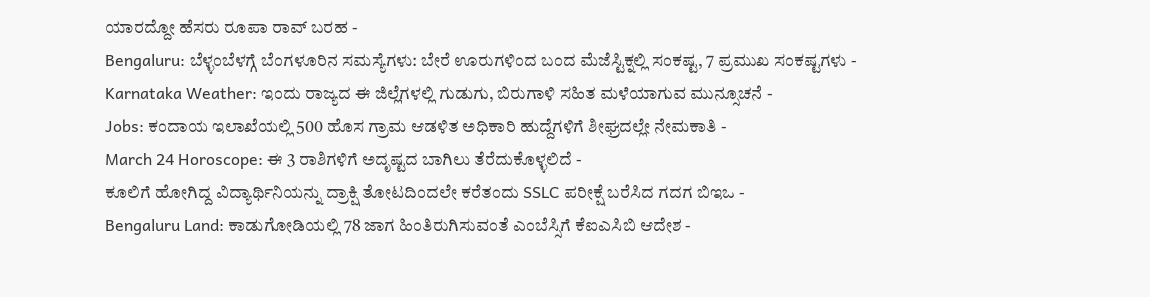ಯಾರದ್ದೋ ಹೆಸರು ರೂಪಾ ರಾವ್ ಬರಹ -
Bengaluru: ಬೆಳ್ಳಂಬೆಳಗ್ಗೆ ಬೆಂಗಳೂರಿನ ಸಮಸ್ಯೆಗಳು: ಬೇರೆ ಊರುಗಳಿಂದ ಬಂದ ಮೆಜೆಸ್ಟಿಕ್ನಲ್ಲಿ ಸಂಕಷ್ಟ, 7 ಪ್ರಮುಖ ಸಂಕಷ್ಟಗಳು -
Karnataka Weather: ಇಂದು ರಾಜ್ಯದ ಈ ಜಿಲ್ಲೆಗಳಲ್ಲಿ ಗುಡುಗು, ಬಿರುಗಾಳಿ ಸಹಿತ ಮಳೆಯಾಗುವ ಮುನ್ಸೂಚನೆ -
Jobs: ಕಂದಾಯ ಇಲಾಖೆಯಲ್ಲಿ 500 ಹೊಸ ಗ್ರಾಮ ಆಡಳಿತ ಅಧಿಕಾರಿ ಹುದ್ದೆಗಳಿಗೆ ಶೀಘ್ರದಲ್ಲೇ ನೇಮಕಾತಿ -
March 24 Horoscope: ಈ 3 ರಾಶಿಗಳಿಗೆ ಅದೃಷ್ಟದ ಬಾಗಿಲು ತೆರೆದುಕೊಳ್ಳಲಿದೆ -
ಕೂಲಿಗೆ ಹೋಗಿದ್ದ ವಿದ್ಯಾರ್ಥಿನಿಯನ್ನು ದ್ರಾಕ್ಷಿ ತೋಟದಿಂದಲೇ ಕರೆತಂದು SSLC ಪರೀಕ್ಷೆ ಬರೆಸಿದ ಗದಗ ಬಿಇಒ -
Bengaluru Land: ಕಾಡುಗೋಡಿಯಲ್ಲಿ 78 ಜಾಗ ಹಿಂತಿರುಗಿಸುವಂತೆ ಎಂಬೆಸ್ಸಿಗೆ ಕೆಐಎಸಿಬಿ ಆದೇಶ -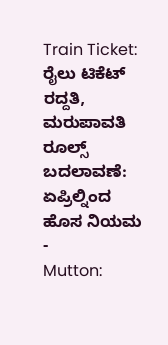Train Ticket: ರೈಲು ಟಿಕೆಟ್ ರದ್ದತಿ, ಮರುಪಾವತಿ ರೂಲ್ಸ್ ಬದಲಾವಣೆ: ಏಪ್ರಿಲ್ನಿಂದ ಹೊಸ ನಿಯಮ -
Mutton: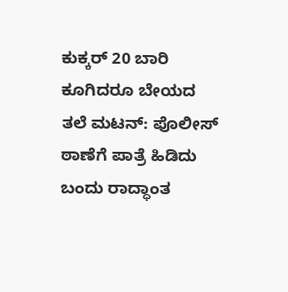ಕುಕ್ಕರ್ 20 ಬಾರಿ ಕೂಗಿದರೂ ಬೇಯದ ತಲೆ ಮಟನ್: ಪೊಲೀಸ್ ಠಾಣೆಗೆ ಪಾತ್ರೆ ಹಿಡಿದು ಬಂದು ರಾದ್ಧಾಂತ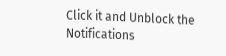Click it and Unblock the Notifications